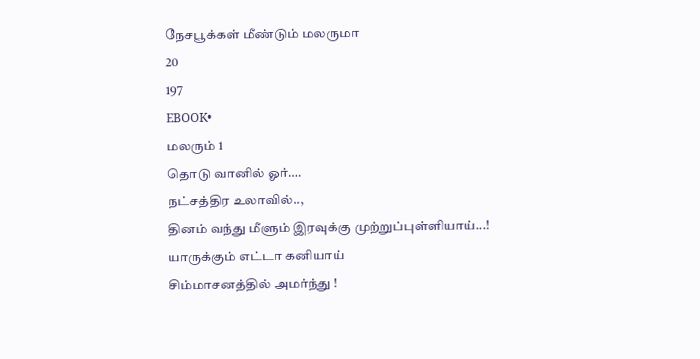நேசபூக்கள் மீண்டும் மலருமா
20
197
EBOOK•
மலரும் 1
தொடு வானில் ஓர்….
நட்சத்திர உலாவில்..,
தினம் வந்து மீளும் இரவுக்கு முற்றுப்புள்ளியாய்...!
யாருக்கும் எட்டா கனியாய்
சிம்மாசனத்தில் அமர்ந்து !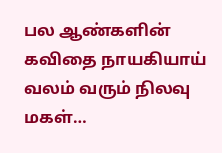பல ஆண்களின் கவிதை நாயகியாய்
வலம் வரும் நிலவு மகள்…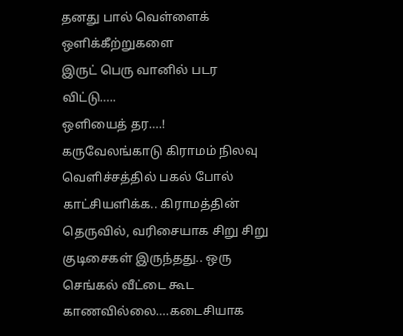தனது பால் வெள்ளைக் ஒளிக்கீற்றுகளை
இருட் பெரு வானில் படர விட்டு…..
ஒளியைத் தர….!
கருவேலங்காடு கிராமம் நிலவு வெளிச்சத்தில் பகல் போல் காட்சியளிக்க.. கிராமத்தின் தெருவில், வரிசையாக சிறு சிறு குடிசைகள் இருந்தது.. ஒரு செங்கல் வீட்டை கூட காணவில்லை….கடைசியாக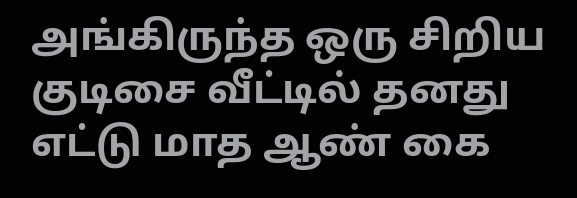அங்கிருந்த ஒரு சிறிய குடிசை வீட்டில் தனது எட்டு மாத ஆண் கை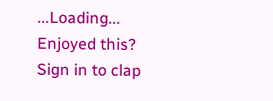...Loading...
Enjoyed this?
Sign in to clap